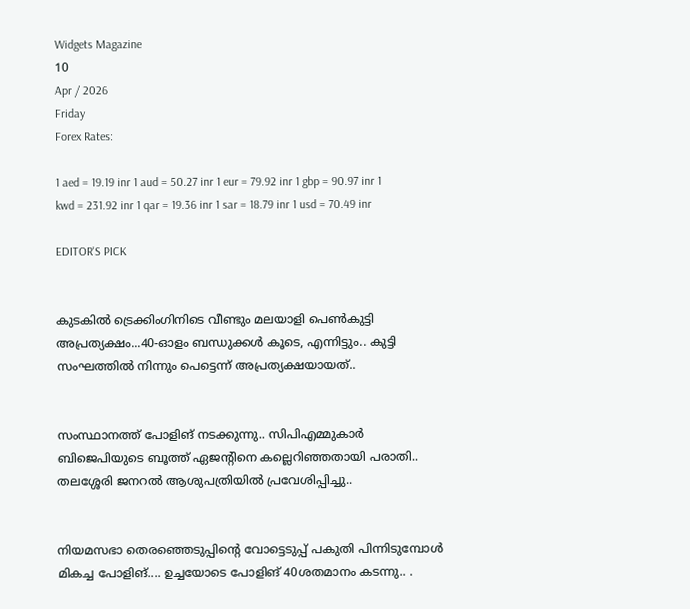Widgets Magazine
10
Apr / 2026
Friday
Forex Rates:

1 aed = 19.19 inr 1 aud = 50.27 inr 1 eur = 79.92 inr 1 gbp = 90.97 inr 1 kwd = 231.92 inr 1 qar = 19.36 inr 1 sar = 18.79 inr 1 usd = 70.49 inr

EDITOR'S PICK


കുടകിൽ ട്രെക്കിംഗിനിടെ വീണ്ടും മലയാളി പെൺകുട്ടി അപ്രത്യക്ഷം...40-ഓളം ബന്ധുക്കൾ കൂടെ, എന്നിട്ടും.. കുട്ടി സംഘത്തില്‍ നിന്നും പെട്ടെന്ന് അപ്രത്യക്ഷയായത്..


സംസ്ഥാനത്ത് പോളിങ് നടക്കുന്നു.. സിപിഎമ്മുകാർ ബിജെപിയുടെ ബൂത്ത് ഏജന്റിനെ കല്ലെറിഞ്ഞതായി പരാതി.. തലശ്ശേരി ജനറൽ ആശുപത്രിയിൽ പ്രവേശിപ്പിച്ചു..


നിയമസഭാ തെരഞ്ഞെടുപ്പിന്‍റെ വോട്ടെടുപ്പ് പകുതി പിന്നിടുമ്പോള്‍ മികച്ച പോളിങ്.... ഉച്ചയോടെ പോളിങ് 40ശതമാനം കടന്നു.. .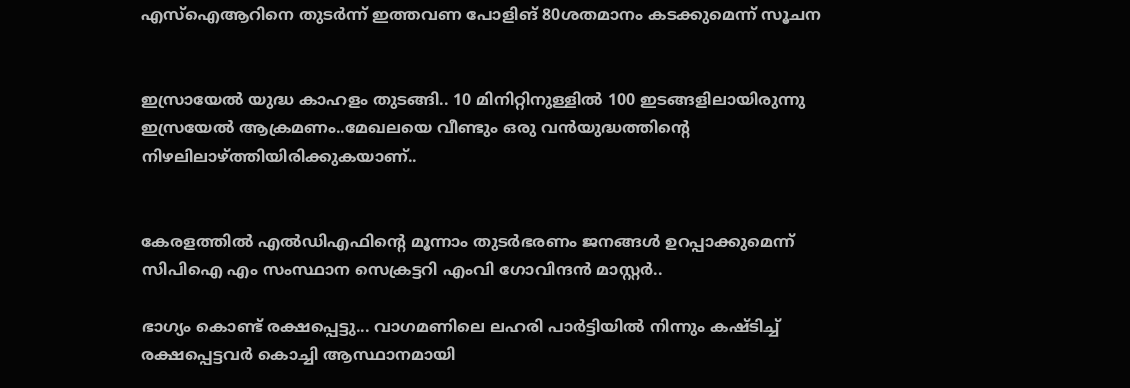എസ്ഐആറിനെ തുടര്‍ന്ന് ഇത്തവണ പോളിങ് 80ശതമാനം കടക്കുമെന്ന് സൂചന


ഇസ്രായേൽ യുദ്ധ കാഹളം തുടങ്ങി.. 10 മിനിറ്റിനുള്ളില്‍ 100 ഇടങ്ങളിലായിരുന്നു ഇസ്രയേല്‍ ആക്രമണം..മേഖലയെ വീണ്ടും ഒരു വന്‍യുദ്ധത്തിന്റെ നിഴലിലാഴ്ത്തിയിരിക്കുകയാണ്..


കേരളത്തിൽ എൽഡിഎഫിന്റെ മൂന്നാം തുടർഭരണം ജനങ്ങൾ ഉറപ്പാക്കുമെന്ന് സിപിഐ എം സംസ്ഥാന സെക്രട്ടറി എംവി ഗോവിന്ദൻ മാസ്റ്റർ..

ഭാഗ്യം കൊണ്ട് രക്ഷപ്പെട്ടു... വാഗമണിലെ ലഹരി പാര്‍ട്ടിയില്‍ നിന്നും കഷ്ടിച്ച് രക്ഷപ്പെട്ടവര്‍ കൊച്ചി ആസ്ഥാനമായി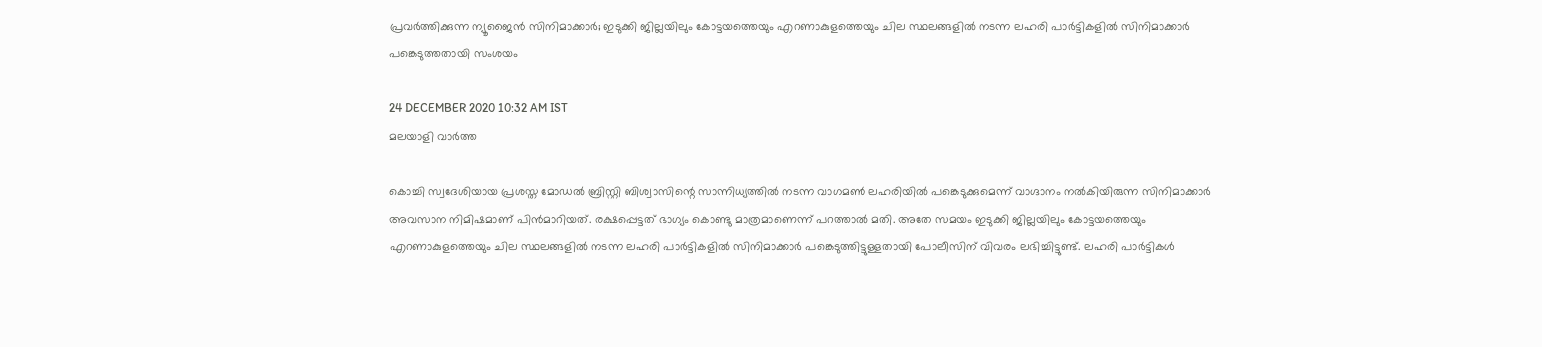പ്രവര്‍ത്തിക്കുന്ന ന്യൂജൈന്‍ സിനിമാക്കാര്‍; ഇടുക്കി ജില്ലയിലും കോട്ടയത്തെയും എറണാകുളത്തെയും ചില സ്ഥലങ്ങളില്‍ നടന്ന ലഹരി പാര്‍ട്ടികളില്‍ സിനിമാക്കാര്‍ പങ്കെടുത്തതായി സംശയം

24 DECEMBER 2020 10:32 AM IST
മലയാളി വാര്‍ത്ത

കൊച്ചി സ്വദേശിയായ പ്രശസ്ത മോഡല്‍ ബ്രിസ്റ്റി ബിശ്വാസിന്റെ സാന്നിധ്യത്തില്‍ നടന്ന വാഗമണ്‍ ലഹരിയില്‍ പങ്കെടുക്കുമെന്ന് വാഗ്ദാനം നല്‍കിയിരുന്ന സിനിമാക്കാര്‍ അവസാന നിമിഷമാണ് പിന്‍മാറിയത്. രക്ഷപ്പെട്ടത് ഭാഗ്യം കൊണ്ടു മാത്രമാണെന്ന് പറത്താല്‍ മതി. അതേ സമയം ഇടുക്കി ജില്ലയിലും കോട്ടയത്തെയും എറണാകുളത്തെയും ചില സ്ഥലങ്ങളില്‍ നടന്ന ലഹരി പാര്‍ട്ടികളില്‍ സിനിമാക്കാര്‍ പങ്കെടുത്തിട്ടുള്ളതായി പോലീസിന് വിവരം ലഭിച്ചിട്ടുണ്ട്. ലഹരി പാര്‍ട്ടികള്‍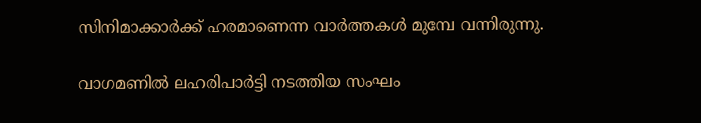സിനിമാക്കാര്‍ക്ക് ഹരമാണെന്ന വാര്‍ത്തകള്‍ മുമ്പേ വന്നിരുന്നു.

വാഗമണില്‍ ലഹരിപാര്‍ട്ടി നടത്തിയ സംഘം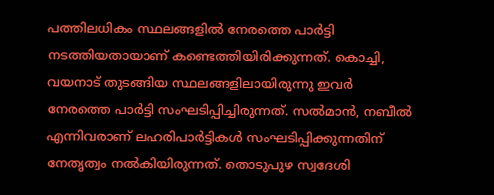പത്തിലധികം സ്ഥലങ്ങളില്‍ നേരത്തെ പാര്‍ട്ടി നടത്തിയതായാണ് കണ്ടെത്തിയിരിക്കുന്നത്. കൊച്ചി, വയനാട് തുടങ്ങിയ സ്ഥലങ്ങളിലായിരുന്നു ഇവര്‍ നേരത്തെ പാര്‍ട്ടി സംഘടിപ്പിച്ചിരുന്നത്. സല്‍മാന്‍, നബീല്‍ എന്നിവരാണ് ലഹരിപാര്‍ട്ടികള്‍ സംഘടിപ്പിക്കുന്നതിന് നേതൃത്വം നല്‍കിയിരുന്നത്. തൊടുപുഴ സ്വദേശി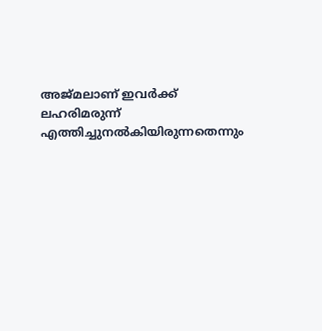അജ്മലാണ് ഇവര്‍ക്ക് ലഹരിമരുന്ന് എത്തിച്ചുനല്‍കിയിരുന്നതെന്നും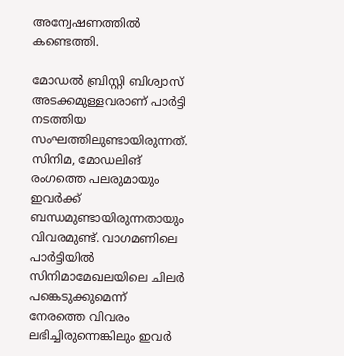അന്വേഷണത്തില്‍ കണ്ടെത്തി.

മോഡല്‍ ബ്രിസ്റ്റി ബിശ്വാസ് അടക്കമുള്ളവരാണ് പാര്‍ട്ടി നടത്തിയ സംഘത്തിലുണ്ടായിരുന്നത്. സിനിമ, മോഡലിങ് രംഗത്തെ പലരുമായും ഇവര്‍ക്ക് ബന്ധമുണ്ടായിരുന്നതായും വിവരമുണ്ട്. വാഗമണിലെ പാര്‍ട്ടിയില്‍ സിനിമാമേഖലയിലെ ചിലര്‍ പങ്കെടുക്കുമെന്ന് നേരത്തെ വിവരം ലഭിച്ചിരുന്നെങ്കിലും ഇവര്‍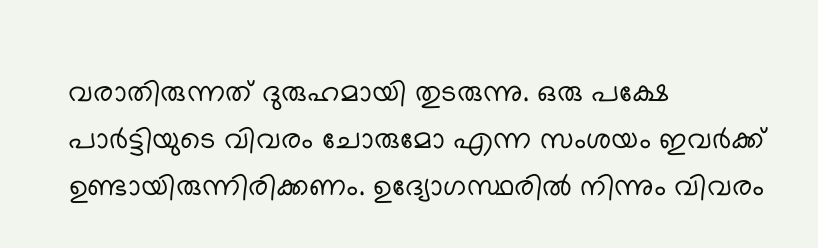വരാതിരുന്നത് ദുരുഹമായി തുടരുന്നു. ഒരു പക്ഷേ പാര്‍ട്ടിയുടെ വിവരം ചോരുമോ എന്ന സംശയം ഇവര്‍ക്ക് ഉണ്ടായിരുന്നിരിക്കണം. ഉദ്യോഗസ്ഥരില്‍ നിന്നും വിവരം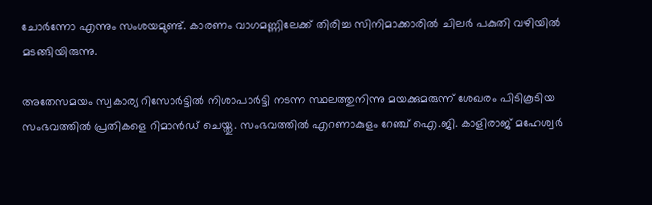ചോര്‍ന്നോ എന്നും സംശയമുണ്ട്. കാരണം വാഗമണ്ണിലേക്ക് തിരിച്ച സിനിമാക്കാരില്‍ ചിലര്‍ പകുതി വഴിയില്‍ മടങ്ങിയിരുന്നു.

അതേസമയം സ്വകാര്യ റിസോര്‍ട്ടില്‍ നിശാപാര്‍ട്ടി നടന്ന സ്ഥലത്തുനിന്നു മയക്കുമരുന്ന് ശേഖരം പിടികൂടിയ സംഭവത്തില്‍ പ്രതികളെ റിമാന്‍ഡ് ചെയ്തു. സംഭവത്തില്‍ എറണാകുളം റേഞ്ച് ഐ.ജി. കാളിരാജ് മഹേശ്വര്‍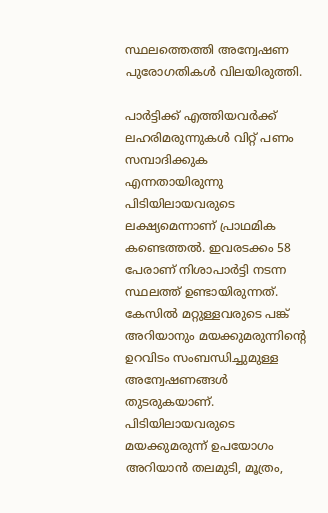സ്ഥലത്തെത്തി അന്വേഷണ പുരോഗതികള്‍ വിലയിരുത്തി.

പാര്‍ട്ടിക്ക് എത്തിയവര്‍ക്ക് ലഹരിമരുന്നുകള്‍ വിറ്റ് പണം സമ്പാദിക്കുക എന്നതായിരുന്നു പിടിയിലായവരുടെ ലക്ഷ്യമെന്നാണ് പ്രാഥമിക കണ്ടെത്തല്‍. ഇവരടക്കം 58 പേരാണ് നിശാപാര്‍ട്ടി നടന്ന സ്ഥലത്ത് ഉണ്ടായിരുന്നത്. കേസില്‍ മറ്റുള്ളവരുടെ പങ്ക് അറിയാനും മയക്കുമരുന്നിന്റെ ഉറവിടം സംബന്ധിച്ചുമുള്ള അന്വേഷണങ്ങള്‍ തുടരുകയാണ്. പിടിയിലായവരുടെ മയക്കുമരുന്ന് ഉപയോഗം അറിയാന്‍ തലമുടി, മൂത്രം,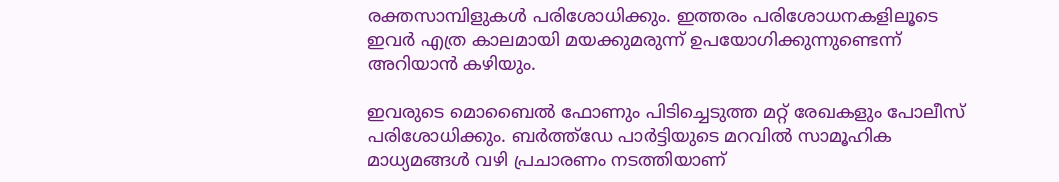രക്തസാമ്പിളുകള്‍ പരിശോധിക്കും. ഇത്തരം പരിശോധനകളിലൂടെ ഇവര്‍ എത്ര കാലമായി മയക്കുമരുന്ന് ഉപയോഗിക്കുന്നുണ്ടെന്ന് അറിയാന്‍ കഴിയും.

ഇവരുടെ മൊബൈല്‍ ഫോണും പിടിച്ചെടുത്ത മറ്റ് രേഖകളും പോലീസ് പരിശോധിക്കും. ബര്‍ത്ത്‌ഡേ പാര്‍ട്ടിയുടെ മറവില്‍ സാമൂഹിക മാധ്യമങ്ങള്‍ വഴി പ്രചാരണം നടത്തിയാണ്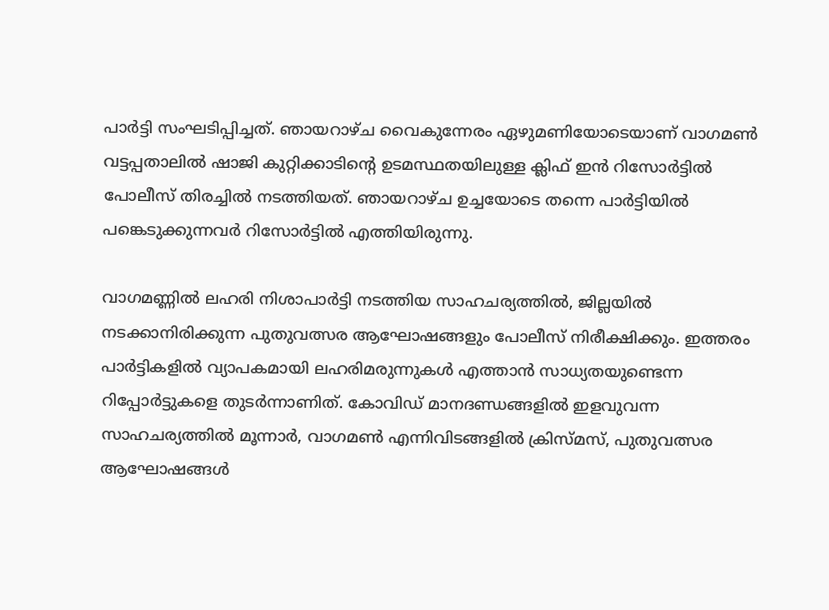പാര്‍ട്ടി സംഘടിപ്പിച്ചത്. ഞായറാഴ്ച വൈകുന്നേരം ഏഴുമണിയോടെയാണ് വാഗമണ്‍ വട്ടപ്പതാലില്‍ ഷാജി കുറ്റിക്കാടിന്റെ ഉടമസ്ഥതയിലുള്ള ക്ലിഫ് ഇന്‍ റിസോര്‍ട്ടില്‍ പോലീസ് തിരച്ചില്‍ നടത്തിയത്. ഞായറാഴ്ച ഉച്ചയോടെ തന്നെ പാര്‍ട്ടിയില്‍ പങ്കെടുക്കുന്നവര്‍ റിസോര്‍ട്ടില്‍ എത്തിയിരുന്നു.

വാഗമണ്ണില്‍ ലഹരി നിശാപാര്‍ട്ടി നടത്തിയ സാഹചര്യത്തില്‍, ജില്ലയില്‍ നടക്കാനിരിക്കുന്ന പുതുവത്സര ആഘോഷങ്ങളും പോലീസ് നിരീക്ഷിക്കും. ഇത്തരം പാര്‍ട്ടികളില്‍ വ്യാപകമായി ലഹരിമരുന്നുകള്‍ എത്താന്‍ സാധ്യതയുണ്ടെന്ന റിപ്പോര്‍ട്ടുകളെ തുടര്‍ന്നാണിത്. കോവിഡ് മാനദണ്ഡങ്ങളില്‍ ഇളവുവന്ന സാഹചര്യത്തില്‍ മൂന്നാര്‍, വാഗമണ്‍ എന്നിവിടങ്ങളില്‍ ക്രിസ്മസ്, പുതുവത്സര ആഘോഷങ്ങള്‍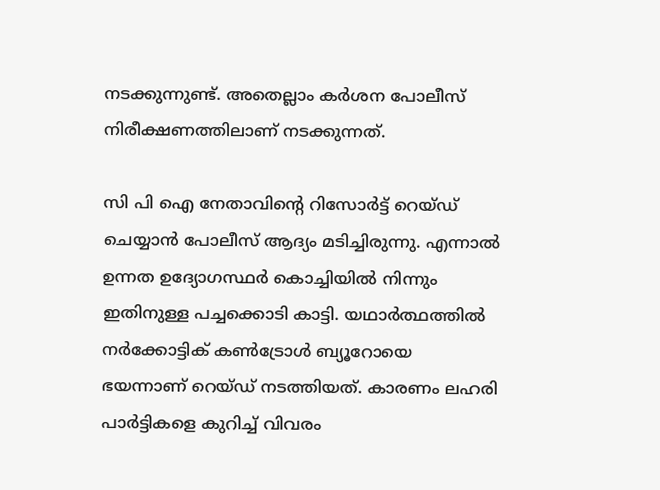നടക്കുന്നുണ്ട്. അതെല്ലാം കര്‍ശന പോലീസ് നിരീക്ഷണത്തിലാണ് നടക്കുന്നത്.

സി പി ഐ നേതാവിന്റെ റിസോര്‍ട്ട് റെയ്ഡ് ചെയ്യാന്‍ പോലീസ് ആദ്യം മടിച്ചിരുന്നു. എന്നാല്‍ ഉന്നത ഉദ്യോഗസ്ഥര്‍ കൊച്ചിയില്‍ നിന്നും ഇതിനുള്ള പച്ചക്കൊടി കാട്ടി. യഥാര്‍ത്ഥത്തില്‍ നര്‍ക്കോട്ടിക് കണ്‍ട്രോള്‍ ബ്യൂറോയെ ഭയന്നാണ് റെയ്ഡ് നടത്തിയത്. കാരണം ലഹരി പാര്‍ട്ടികളെ കുറിച്ച് വിവരം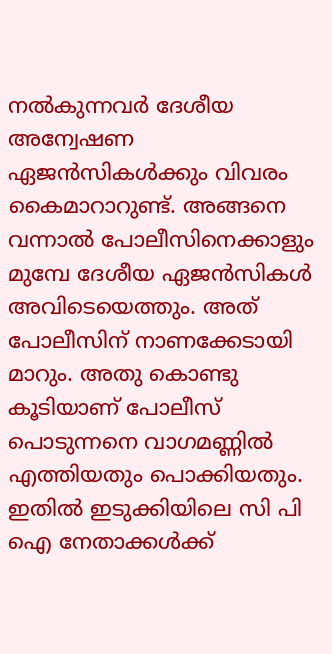നല്‍കുന്നവര്‍ ദേശീയ അന്വേഷണ ഏജന്‍സികള്‍ക്കും വിവരം കൈമാറാറുണ്ട്. അങ്ങനെ വന്നാല്‍ പോലീസിനെക്കാളും മുമ്പേ ദേശീയ ഏജന്‍സികള്‍ അവിടെയെത്തും. അത് പോലീസിന് നാണക്കേടായി മാറും. അതു കൊണ്ടു കൂടിയാണ് പോലീസ് പൊടുന്നനെ വാഗമണ്ണില്‍ എത്തിയതും പൊക്കിയതും. ഇതില്‍ ഇടുക്കിയിലെ സി പി ഐ നേതാക്കള്‍ക്ക്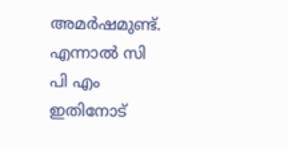അമര്‍ഷമുണ്ട്. എന്നാല്‍ സി പി എം ഇതിനോട്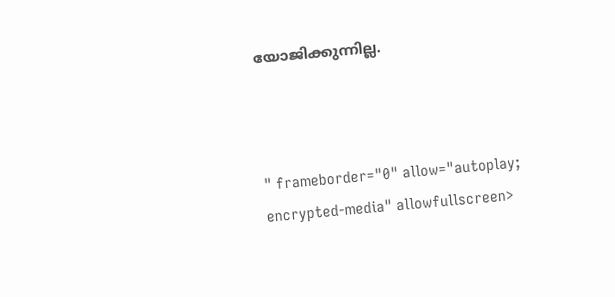യോജിക്കുന്നില്ല.



" frameborder="0" allow="autoplay; encrypted-media" allowfullscreen>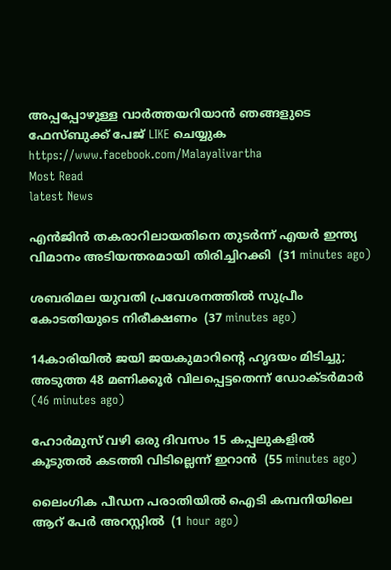അപ്പപ്പോഴുള്ള വാര്‍ത്തയറിയാന്‍ ഞങ്ങളുടെ ഫേസ്‌ബുക്ക്‌ പേജ് LIKE ചെയ്യുക
https://www.facebook.com/Malayalivartha
Most Read
latest News

എന്‍ജിന്‍ തകരാറിലായതിനെ തുടര്‍ന്ന് എയര്‍ ഇന്ത്യ വിമാനം അടിയന്തരമായി തിരിച്ചിറക്കി  (31 minutes ago)

ശബരിമല യുവതി പ്രവേശനത്തില്‍ സുപ്രീം കോടതിയുടെ നിരീക്ഷണം  (37 minutes ago)

14കാരിയില്‍ ജയി ജയകുമാറിന്റെ ഹൃദയം മിടിച്ചു; അടുത്ത 48 മണിക്കൂര്‍ വിലപ്പെട്ടതെന്ന് ഡോക്ടര്‍മാര്‍  (46 minutes ago)

ഹോര്‍മുസ് വഴി ഒരു ദിവസം 15 കപ്പലുകളില്‍ കൂടുതല്‍ കടത്തി വിടില്ലെന്ന് ഇറാന്‍  (55 minutes ago)

ലൈംഗിക പീഡന പരാതിയില്‍ ഐടി കമ്പനിയിലെ ആറ് പേര്‍ അറസ്റ്റില്‍  (1 hour ago)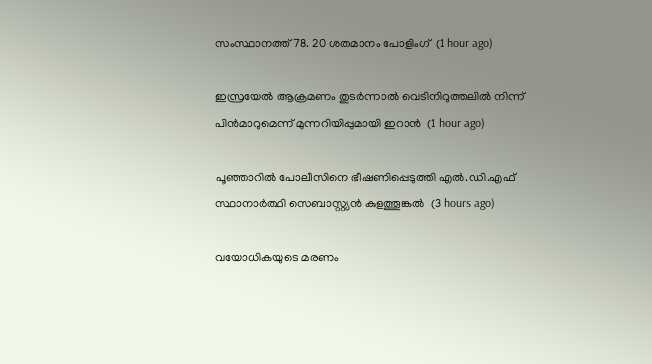സംസ്ഥാനത്ത് 78. 20 ശതമാനം പോളിംഗ്  (1 hour ago)

ഇസ്രയേല്‍ ആക്രമണം തുടര്‍ന്നാല്‍ വെടിനിറുത്തലില്‍ നിന്ന് പിന്‍മാറുമെന്ന് മുന്നറിയിപ്പുമായി ഇറാന്‍  (1 hour ago)

പൂഞ്ഞാറില്‍ പോലീസിനെ ഭീഷണിപ്പെടുത്തി എല്‍.ഡി.എഫ് സ്ഥാനാര്‍ത്ഥി സെബാസ്റ്റ്യന്‍ കുളത്തൂങ്കല്‍  (3 hours ago)

വയോധികയുടെ മരണം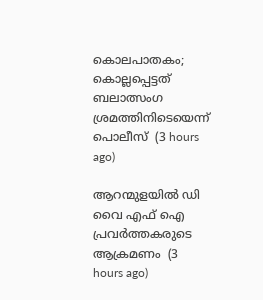കൊലപാതകം; കൊല്ലപ്പെട്ടത് ബലാത്സംഗ ശ്രമത്തിനിടെയെന്ന് പൊലീസ്  (3 hours ago)

ആറന്മുളയില്‍ ഡി വൈ എഫ് ഐ പ്രവര്‍ത്തകരുടെ ആക്രമണം  (3 hours ago)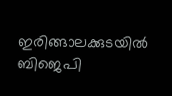ഇരിങ്ങാലക്കുടയില്‍ ബിജെപി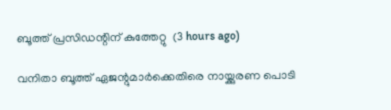ബൂത്ത് പ്രസിഡന്റിന് കുത്തേറ്റു  (3 hours ago)

വനിതാ ബൂത്ത് ഏജന്റുമാര്‍ക്കെതിരെ നായ്ക്കുരണ പൊടി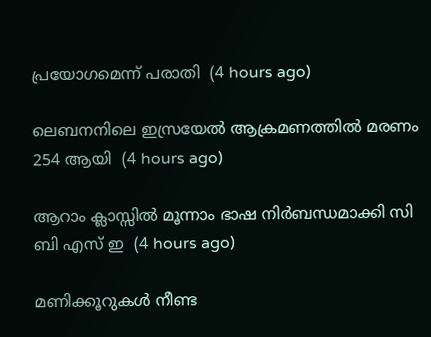പ്രയോഗമെന്ന് പരാതി  (4 hours ago)

ലെബനനിലെ ഇസ്രയേല്‍ ആക്രമണത്തില്‍ മരണം 254 ആയി  (4 hours ago)

ആറാം ക്ലാസ്സില്‍ മൂന്നാം ഭാഷ നിര്‍ബന്ധമാക്കി സി ബി എസ് ഇ  (4 hours ago)

മണിക്കൂറുകള്‍ നീണ്ട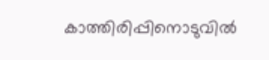കാത്തിരിപ്പിനൊടുവില്‍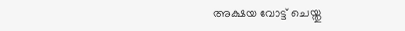അക്ഷയ വോട്ട് ചെയ്തു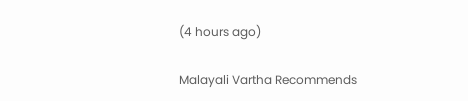(4 hours ago)

Malayali Vartha Recommends